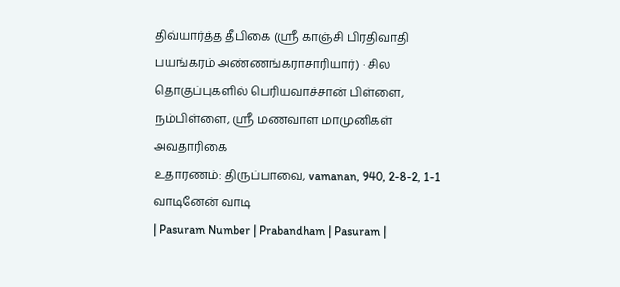திவ்யார்த்த தீபிகை (ஸ்ரீ காஞ்சி பிரதிவாதி பயங்கரம் அண்ணங்கராசாரியார்) · சில தொகுப்புகளில் பெரியவாச்சான் பிள்ளை, நம்பிள்ளை, ஸ்ரீ மணவாள மாமுனிகள் அவதாரிகை
உதாரணம்: திருப்பாவை, vamanan, 940, 2-8-2, 1-1 வாடினேன் வாடி
| Pasuram Number | Prabandham | Pasuram |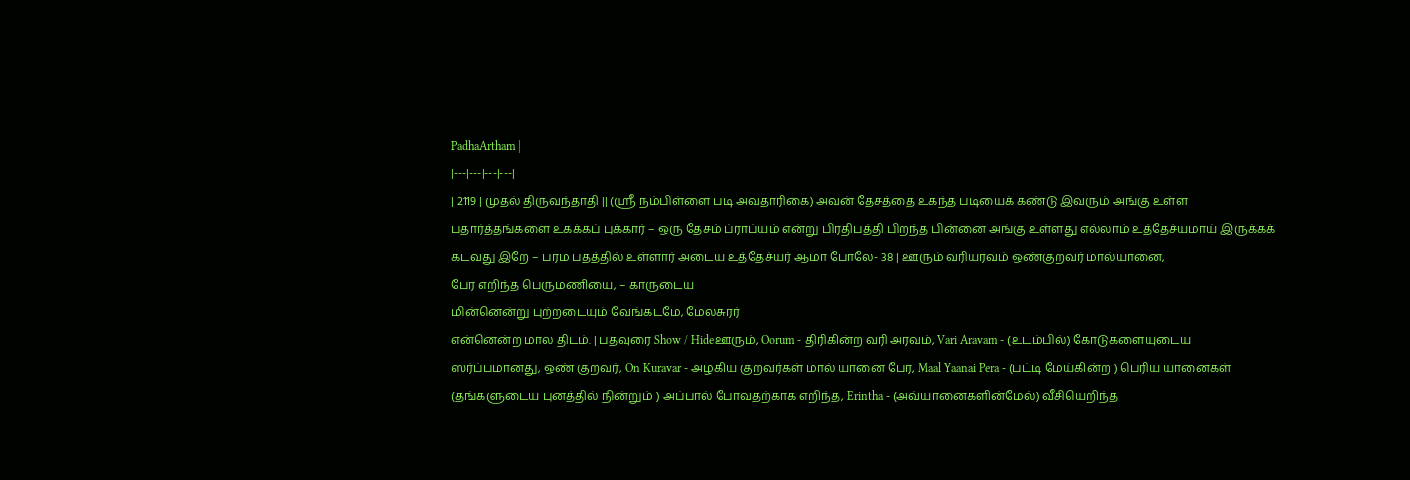PadhaArtham |
|---|---|---|---|
| 2119 | முதல் திருவந்தாதி || (ஸ்ரீ நம்பிள்ளை படி அவதாரிகை) அவன் தேசத்தை உகந்த படியைக் கண்டு இவரும் அங்கு உள்ள பதார்த்தங்களை உகக்கப் புக்கார் – ஒரு தேசம் ப்ராப்யம் என்று பிரதிபத்தி பிறந்த பின்னை அங்கு உள்ளது எல்லாம் உத்தேச்யமாய் இருக்கக் கடவது இறே – பரம பதத்தில் உள்ளார் அடைய உத்தேச்யர் ஆமா போலே- 38 | ஊரும் வரியரவம் ஒண்குறவர் மால்யானை,
பேர எறிந்த பெருமணியை, – காருடைய
மின்னென்று புற்றடையும் வேங்கடமே, மேலசுரர்
என்னென்ற மால திடம். | பதவுரை Show / Hideஊரும், Oorum - திரிகின்ற வரி அரவம், Vari Aravam - (உடம்பில்) கோடுகளையுடைய ஸர்ப்பமானது, ஒண் குறவர், On Kuravar - அழகிய குறவர்கள் மால் யானை பேர, Maal Yaanai Pera - (பட்டி மேய்கின்ற ) பெரிய யானைகள் (தங்களுடைய புனத்தில் நின்றும் ) அப்பால் போவதற்காக எறிந்த, Erintha - (அவ்யானைகளின்மேல்) வீசியெறிந்த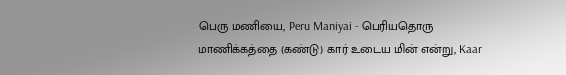பெரு மணியை, Peru Maniyai - பெரியதொரு மாணிக்கத்தை (கண்டு) கார் உடைய மின் என்று, Kaar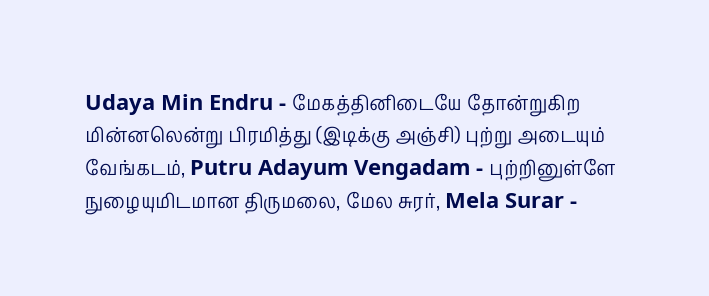Udaya Min Endru - மேகத்தினிடையே தோன்றுகிற மின்னலென்று பிரமித்து (இடிக்கு அஞ்சி) புற்று அடையும் வேங்கடம், Putru Adayum Vengadam - புற்றினுள்ளே நுழையுமிடமான திருமலை, மேல சுரர், Mela Surar -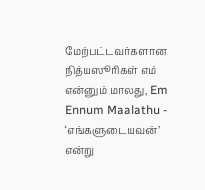மேற்பட்டவர்களான நித்யஸூரிகள் எம் என்னும் மாலது, Em Ennum Maalathu - ‘எங்களுடையவன்’ என்று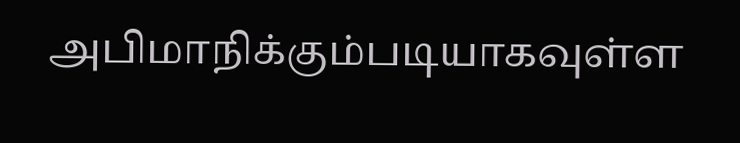அபிமாநிக்கும்படியாகவுள்ள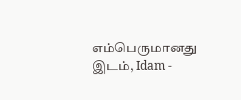எம்பெருமானது இடம், Idam -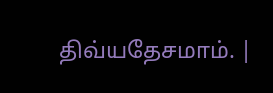திவ்யதேசமாம். |